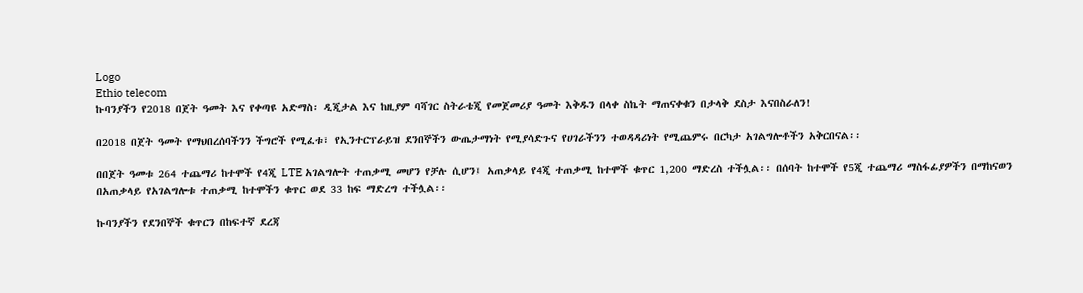Logo
Ethio telecom
ኩባንያችን የ2018 በጀት ዓመት እና የቀጣዩ አድማስ፡ ዲጂታል እና ከዚያም ባሻገር ስትራቴጂ የመጀመሪያ ዓመት እቅዱን በላቀ ስኬት ማጠናቀቁን በታላቅ ደስታ እናበስራለን!

በ2018 በጀት ዓመት የማህበረሰባችንን ችግሮች የሚፈቱ፣ የኢንተርፕራይዝ ደንበኞችን ውጤታማነት የሚያሳድጉና የሀገራችንን ተወዳዳሪነት የሚጨምሩ በርካታ አገልግሎቶችን አቅርበናል፡፡

በበጀት ዓመቱ 264 ተጨማሪ ከተሞች የ4ጂ LTE አገልግሎት ተጠቃሚ መሆን የቻሉ ሲሆን፤ አጠቃላይ የ4ጂ ተጠቃሚ ከተሞች ቁጥር 1,200 ማድረስ ተችሏል፡፡ በሰባት ከተሞች የ5ጂ ተጨማሪ ማስፋፊያዎችን በማከናወን በአጠቃላይ የአገልግሎቱ ተጠቃሚ ከተሞችን ቁጥር ወደ 33 ከፍ ማድረግ ተችሏል፡፡

ኩባንያችን የደንበኞች ቁጥርን በከፍተኛ ደረጃ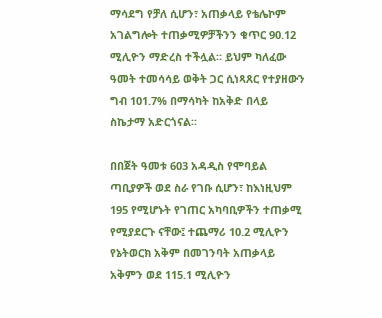ማሳደግ የቻለ ሲሆን፣ አጠቃላይ የቴሌኮም አገልግሎት ተጠቃሚዎቻችንን ቁጥር 90.12 ሚሊዮን ማድረስ ተችሏል። ይህም ካለፈው ዓመት ተመሳሳይ ወቅት ጋር ሲነጻጸር የተያዘውን ግብ 101.7% በማሳካት ከአቅድ በላይ ስኬታማ አድርጎናል።

በበጀት ዓመቱ 603 አዳዲስ የሞባይል ጣቢያዎች ወደ ስራ የገቡ ሲሆን፣ ከእነዚህም 195 የሚሆኑት የገጠር አካባቢዎችን ተጠቃሚ የሚያደርጉ ናቸው፤ ተጨማሪ 10.2 ሚሊዮን የኔትወርክ አቅም በመገንባት አጠቃላይ አቅምን ወደ 115.1 ሚሊዮን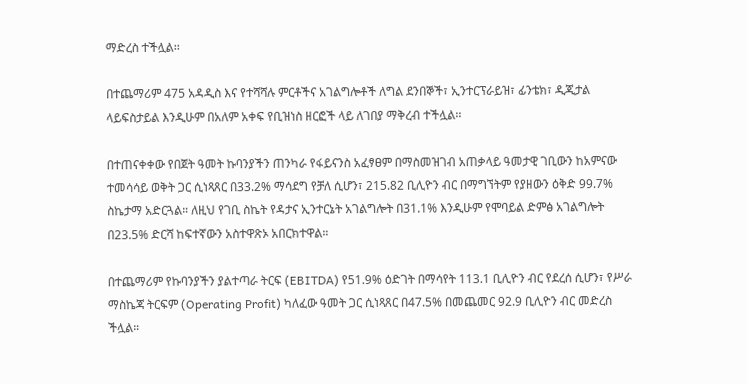ማድረስ ተችሏል፡፡

በተጨማሪም 475 አዳዲስ እና የተሻሻሉ ምርቶችና አገልግሎቶች ለግል ደንበኞች፣ ኢንተርፕራይዝ፣ ፊንቴክ፣ ዲጂታል ላይፍስታይል እንዲሁም በአለም አቀፍ የቢዝነስ ዘርፎች ላይ ለገበያ ማቅረብ ተችሏል፡፡

በተጠናቀቀው የበጀት ዓመት ኩባንያችን ጠንካራ የፋይናንስ አፈፃፀም በማስመዝገብ አጠቃላይ ዓመታዊ ገቢውን ከአምናው ተመሳሳይ ወቅት ጋር ሲነጻጸር በ33.2% ማሳደግ የቻለ ሲሆን፣ 215.82 ቢሊዮን ብር በማግኘትም የያዘውን ዕቅድ 99.7% ስኬታማ አድርጓል። ለዚህ የገቢ ስኬት የዳታና ኢንተርኔት አገልግሎት በ31.1% እንዲሁም የሞባይል ድምፅ አገልግሎት በ23.5% ድርሻ ከፍተኛውን አስተዋጽኦ አበርክተዋል።

በተጨማሪም የኩባንያችን ያልተጣራ ትርፍ (EBITDA) የ51.9% ዕድገት በማሳየት 113.1 ቢሊዮን ብር የደረሰ ሲሆን፣ የሥራ ማስኬጃ ትርፍም (Operating Profit) ካለፈው ዓመት ጋር ሲነጻጸር በ47.5% በመጨመር 92.9 ቢሊዮን ብር መድረስ ችሏል።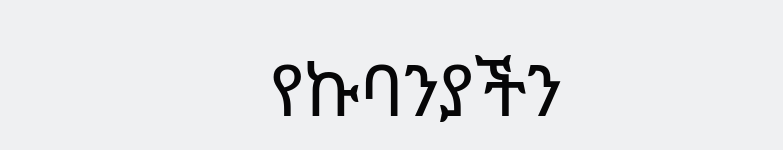የኩባንያችን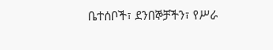ቤተሰቦች፣ ደንበኞቻችን፣ የሥራ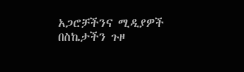አጋሮቻችንና ሚዲያዎች በስኬታችን ጉዞ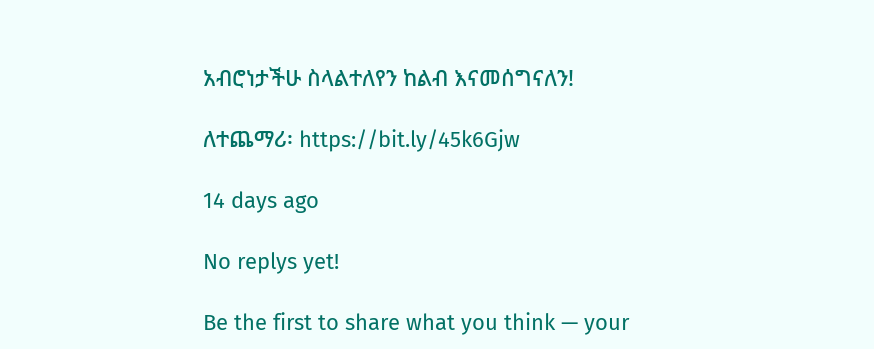አብሮነታችሁ ስላልተለየን ከልብ እናመሰግናለን!

ለተጨማሪ፡ https://bit.ly/45k6Gjw

14 days ago

No replys yet!

Be the first to share what you think — your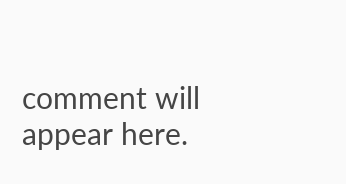comment will appear here.